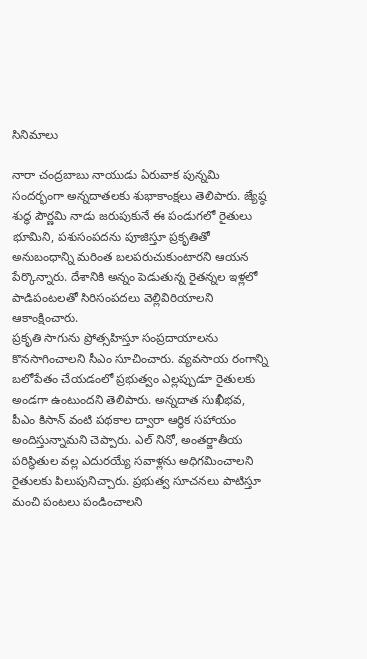సినిమాలు

నారా చంద్రబాబు నాయుడు ఏరువాక పున్నమి సందర్భంగా అన్నదాతలకు శుభాకాంక్షలు తెలిపారు. జ్యేష్ఠ శుద్ధ పౌర్ణమి నాడు జరుపుకునే ఈ పండుగలో రైతులు భూమిని, పశుసంపదను పూజిస్తూ ప్రకృతితో అనుబంధాన్ని మరింత బలపరుచుకుంటారని ఆయన పేర్కొన్నారు. దేశానికి అన్నం పెడుతున్న రైతన్నల ఇళ్లలో పాడిపంటలతో సిరిసంపదలు వెల్లివిరియాలని ఆకాంక్షించారు.
ప్రకృతి సాగును ప్రోత్సహిస్తూ సంప్రదాయాలను కొనసాగించాలని సీఎం సూచించారు. వ్యవసాయ రంగాన్ని బలోపేతం చేయడంలో ప్రభుత్వం ఎల్లప్పుడూ రైతులకు అండగా ఉంటుందని తెలిపారు. అన్నదాత సుఖీభవ, పీఎం కిసాన్ వంటి పథకాల ద్వారా ఆర్థిక సహాయం అందిస్తున్నామని చెప్పారు. ఎల్ నినో, అంతర్జాతీయ పరిస్థితుల వల్ల ఎదురయ్యే సవాళ్లను అధిగమించాలని రైతులకు పిలుపునిచ్చారు. ప్రభుత్వ సూచనలు పాటిస్తూ మంచి పంటలు పండించాలని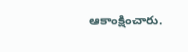ఆకాంక్షించారు.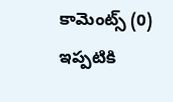కామెంట్స్ (0)
ఇప్పటికి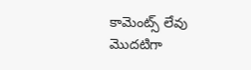కామెంట్స్ లేవు
మొదటిగా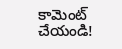కామెంట్ చేయండి!